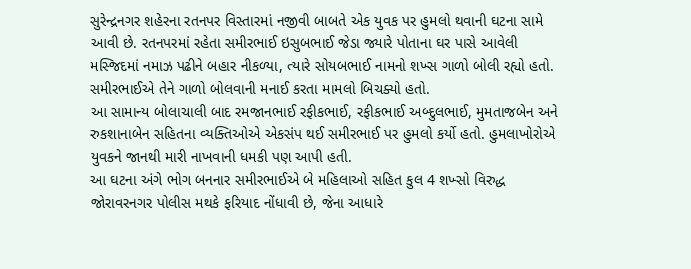સુરેન્દ્રનગર શહેરના રતનપર વિસ્તારમાં નજીવી બાબતે એક યુવક પર હુમલો થવાની ઘટના સામે આવી છે. રતનપરમાં રહેતા સમીરભાઈ ઇસુબભાઈ જેડા જ્યારે પોતાના ઘર પાસે આવેલી મસ્જિદમાં નમાઝ પઢીને બહાર નીકળ્યા, ત્યારે સોયબભાઈ નામનો શખ્સ ગાળો બોલી રહ્યો હતો. સમીરભાઈએ તેને ગાળો બોલવાની મનાઈ કરતા મામલો બિચક્યો હતો.
આ સામાન્ય બોલાચાલી બાદ રમજાનભાઈ રફીકભાઈ, રફીકભાઈ અબ્દુલભાઈ, મુમતાજબેન અને રુકશાનાબેન સહિતના વ્યક્તિઓએ એકસંપ થઈ સમીરભાઈ પર હુમલો કર્યો હતો. હુમલાખોરોએ યુવકને જાનથી મારી નાખવાની ધમકી પણ આપી હતી.
આ ઘટના અંગે ભોગ બનનાર સમીરભાઈએ બે મહિલાઓ સહિત કુલ 4 શખ્સો વિરુદ્ધ જોરાવરનગર પોલીસ મથકે ફરિયાદ નોંધાવી છે, જેના આધારે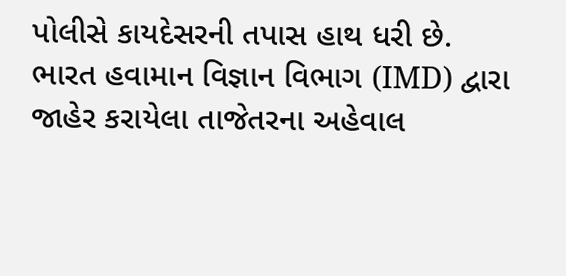પોલીસે કાયદેસરની તપાસ હાથ ધરી છે.
ભારત હવામાન વિજ્ઞાન વિભાગ (IMD) દ્વારા જાહેર કરાયેલા તાજેતરના અહેવાલ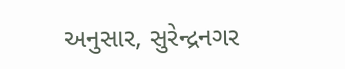અનુસાર, સુરેન્દ્રનગર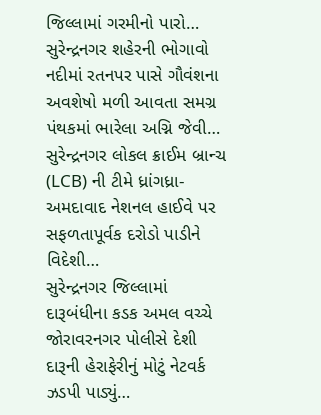જિલ્લામાં ગરમીનો પારો…
સુરેન્દ્રનગર શહેરની ભોગાવો નદીમાં રતનપર પાસે ગૌવંશના અવશેષો મળી આવતા સમગ્ર પંથકમાં ભારેલા અગ્નિ જેવી…
સુરેન્દ્રનગર લોકલ ક્રાઈમ બ્રાન્ચ (LCB) ની ટીમે ધ્રાંગધ્રા-અમદાવાદ નેશનલ હાઈવે પર સફળતાપૂર્વક દરોડો પાડીને વિદેશી…
સુરેન્દ્રનગર જિલ્લામાં દારૂબંધીના કડક અમલ વચ્ચે જોરાવરનગર પોલીસે દેશી દારૂની હેરાફેરીનું મોટું નેટવર્ક ઝડપી પાડ્યું…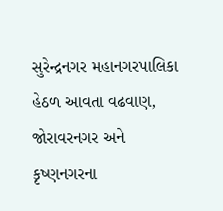સુરેન્દ્રનગર મહાનગરપાલિકા હેઠળ આવતા વઢવાણ, જોરાવરનગર અને કૃષ્ણનગરના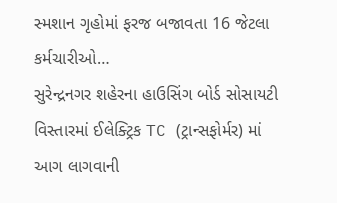સ્મશાન ગૃહોમાં ફરજ બજાવતા 16 જેટલા કર્મચારીઓ…
સુરેન્દ્રનગર શહેરના હાઉસિંગ બોર્ડ સોસાયટી વિસ્તારમાં ઈલેક્ટ્રિક TC (ટ્રાન્સફોર્મર) માં આગ લાગવાની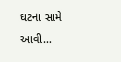ઘટના સામે આવી…